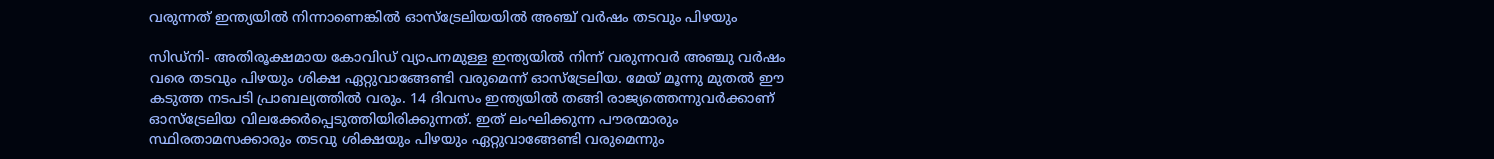വരുന്നത് ഇന്ത്യയില്‍ നിന്നാണെങ്കില്‍ ഓസ്‌ട്രേലിയയില്‍ അഞ്ച് വര്‍ഷം തടവും പിഴയും

സിഡ്‌നി- അതിരൂക്ഷമായ കോവിഡ് വ്യാപനമുള്ള ഇന്ത്യയില്‍ നിന്ന് വരുന്നവര്‍ അഞ്ചു വര്‍ഷം വരെ തടവും പിഴയും ശിക്ഷ ഏറ്റുവാങ്ങേണ്ടി വരുമെന്ന് ഓസ്‌ട്രേലിയ. മേയ് മൂന്നു മുതല്‍ ഈ കടുത്ത നടപടി പ്രാബല്യത്തില്‍ വരും. 14 ദിവസം ഇന്ത്യയില്‍ തങ്ങി രാജ്യത്തെന്നുവര്‍ക്കാണ് ഓസ്‌ട്രേലിയ വിലക്കേര്‍പ്പെടുത്തിയിരിക്കുന്നത്. ഇത് ലംഘിക്കുന്ന പൗരന്മാരും സ്ഥിരതാമസക്കാരും തടവു ശിക്ഷയും പിഴയും ഏറ്റുവാങ്ങേണ്ടി വരുമെന്നും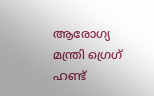ആരോഗ്യ മന്ത്രി ഗ്രെഗ് ഹണ്ട്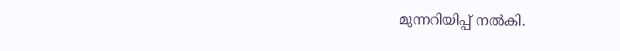മുന്നറിയിപ്പ് നല്‍കി.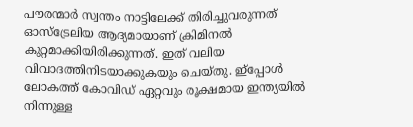പൗരന്മാര്‍ സ്വന്തം നാട്ടിലേക്ക് തിരിച്ചുവരുന്നത് ഓസ്‌ട്രേലിയ ആദ്യമായാണ് ക്രിമിനല്‍ കുറ്റമാക്കിയിരിക്കുന്നത്. ഇത് വലിയ വിവാദത്തിനിടയാക്കുകയും ചെയ്തു. ഇ്‌പ്പോള്‍ ലോകത്ത് കോവിഡ് ഏറ്റവും രൂക്ഷമായ ഇന്ത്യയില്‍ നിന്നുള്ള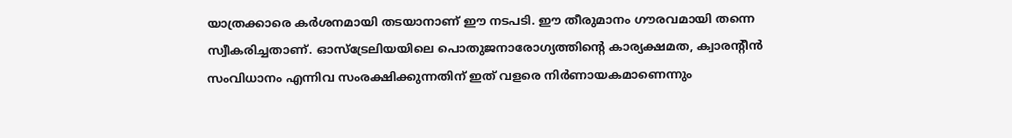യാത്രക്കാരെ കര്‍ശനമായി തടയാനാണ് ഈ നടപടി. ഈ തീരുമാനം ഗൗരവമായി തന്നെ സ്വീകരിച്ചതാണ്. ഓസ്‌ട്രേലിയയിലെ പൊതുജനാരോഗ്യത്തിന്റെ കാര്യക്ഷമത, ക്വാരന്റീന്‍ സംവിധാനം എന്നിവ സംരക്ഷിക്കുന്നതിന് ഇത് വളരെ നിര്‍ണായകമാണെന്നും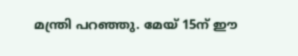മന്ത്രി പറഞ്ഞു. മേയ് 15ന് ഈ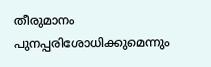തീരുമാനം പുനപ്പരിശോധിക്കുമെന്നും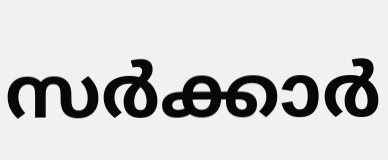സര്‍ക്കാര്‍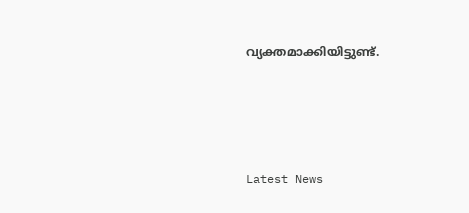വ്യക്തമാക്കിയിട്ടുണ്ട്.




Latest News